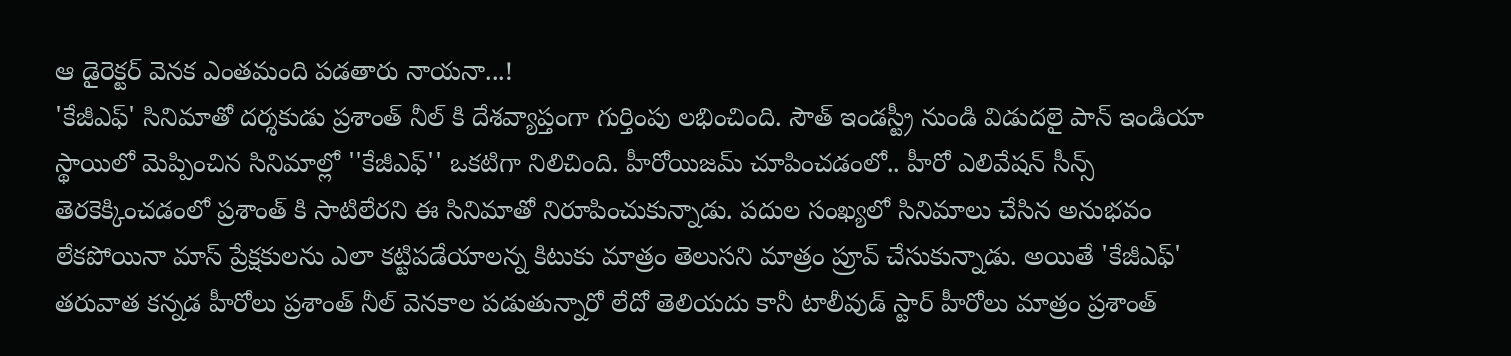ఆ డైరెక్టర్ వెనక ఎంతమంది పడతారు నాయనా...!
'కేజీఎఫ్' సినిమాతో దర్శకుడు ప్రశాంత్ నీల్ కి దేశవ్యాప్తంగా గుర్తింపు లభించింది. సౌత్ ఇండస్ట్రీ నుండి విడుదలై పాన్ ఇండియా స్థాయిలో మెప్పించిన సినిమాల్లో ''కేజీఎఫ్'' ఒకటిగా నిలిచింది. హీరోయిజమ్ చూపించడంలో.. హీరో ఎలివేషన్ సీన్స్ తెరకెక్కించడంలో ప్రశాంత్ కి సాటిలేరని ఈ సినిమాతో నిరూపించుకున్నాడు. పదుల సంఖ్యలో సినిమాలు చేసిన అనుభవం లేకపోయినా మాస్ ప్రేక్షకులను ఎలా కట్టిపడేయాలన్న కిటుకు మాత్రం తెలుసని మాత్రం ప్రూవ్ చేసుకున్నాడు. అయితే 'కేజీఎఫ్' తరువాత కన్నడ హీరోలు ప్రశాంత్ నీల్ వెనకాల పడుతున్నారో లేదో తెలియదు కానీ టాలీవుడ్ స్టార్ హీరోలు మాత్రం ప్రశాంత్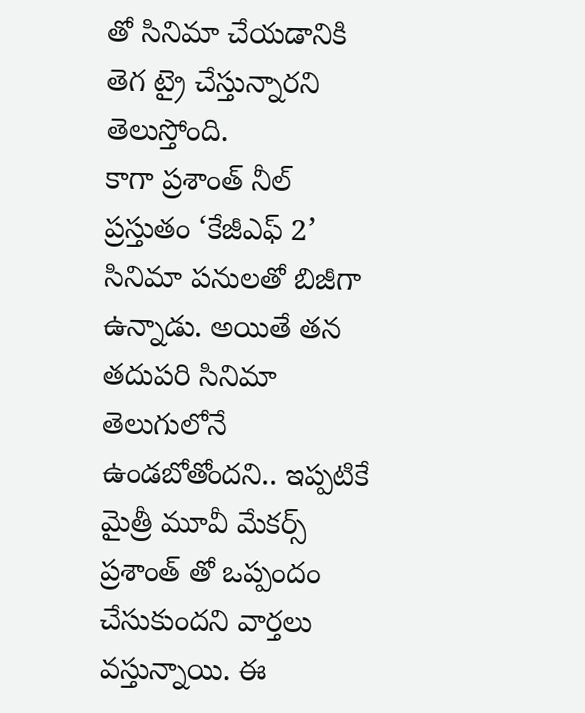తో సినిమా చేయడానికి తెగ ట్రై చేస్తున్నారని తెలుస్తోంది.
కాగా ప్రశాంత్ నీల్ ప్రస్తుతం ‘కేజీఎఫ్ 2’ సినిమా పనులతో బిజీగా ఉన్నాడు. అయితే తన తదుపరి సినిమా తెలుగులోనే ఉండబోతోందని.. ఇప్పటికే మైత్రీ మూవీ మేకర్స్ ప్రశాంత్ తో ఒప్పందం చేసుకుందని వార్తలు వస్తున్నాయి. ఈ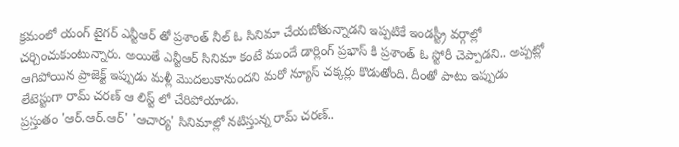క్రమంలో యంగ్ టైగర్ ఎన్టీఆర్ తో ప్రశాంత్ నీల్ ఓ సినిమా చేయబోతున్నాడని ఇప్పటికే ఇండస్ట్రీ వర్గాల్లో చర్చించుకుంటున్నారు. అయితే ఎన్టీఆర్ సినిమా కంటే ముందే డార్లింగ్ ప్రభాస్ కి ప్రశాంత్ ఓ స్టోరీ చెప్పాడని.. అప్పట్లో ఆగిపోయిన ప్రాజెక్ట్ ఇప్పుడు మళ్లీ మొదలుకానుందని మరో న్యూస్ చక్కర్లు కొడుతోంది. దీంతో పాటు ఇప్పుడు లేటెస్టుగా రామ్ చరణ్ ఆ లిస్ట్ లో చేరిపోయాడు.
ప్రస్తుతం 'ఆర్.ఆర్.ఆర్' 'ఆచార్య' సినిమాల్లో నటిస్తున్న రామ్ చరణ్..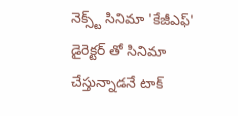నెక్స్ట్ సినిమా 'కేజీఎఫ్' డైరెక్టర్ తో సినిమా చేస్తున్నాడనే టాక్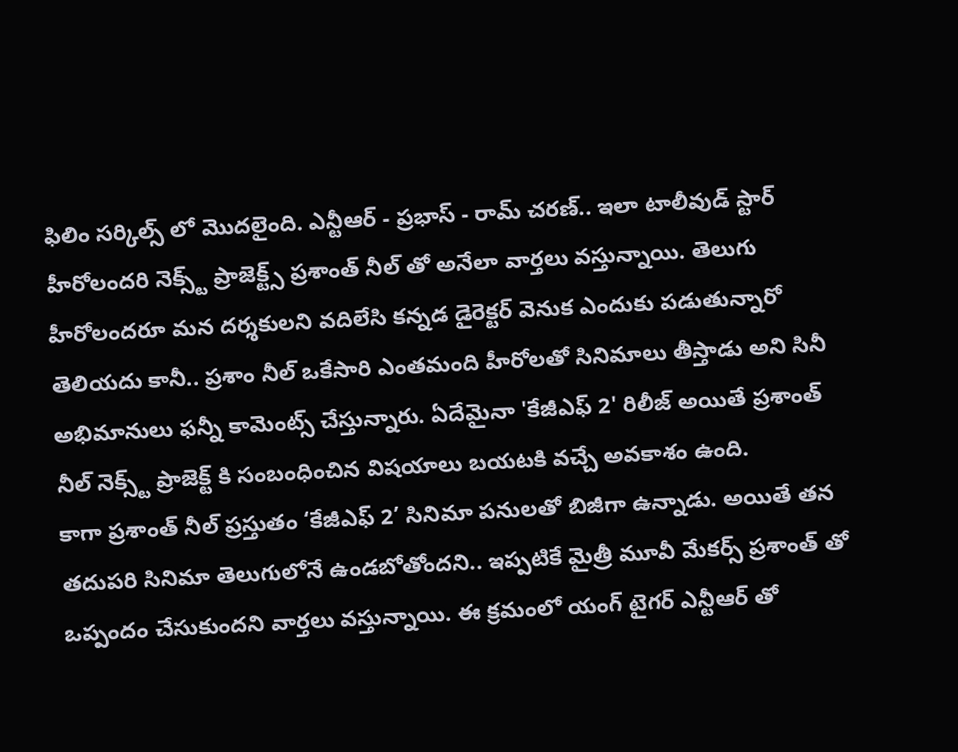ఫిలిం సర్కిల్స్ లో మొదలైంది. ఎన్టీఆర్ - ప్రభాస్ - రామ్ చరణ్.. ఇలా టాలీవుడ్ స్టార్ హీరోలందరి నెక్స్ట్ ప్రాజెక్ట్స్ ప్రశాంత్ నీల్ తో అనేలా వార్తలు వస్తున్నాయి. తెలుగు హీరోలందరూ మన దర్శకులని వదిలేసి కన్నడ డైరెక్టర్ వెనుక ఎందుకు పడుతున్నారో తెలియదు కానీ.. ప్రశాం నీల్ ఒకేసారి ఎంతమంది హీరోలతో సినిమాలు తీస్తాడు అని సినీ అభిమానులు ఫన్నీ కామెంట్స్ చేస్తున్నారు. ఏదేమైనా 'కేజీఎఫ్ 2' రిలీజ్ అయితే ప్రశాంత్ నీల్ నెక్స్ట్ ప్రాజెక్ట్ కి సంబంధించిన విషయాలు బయటకి వచ్చే అవకాశం ఉంది.
కాగా ప్రశాంత్ నీల్ ప్రస్తుతం ‘కేజీఎఫ్ 2’ సినిమా పనులతో బిజీగా ఉన్నాడు. అయితే తన తదుపరి సినిమా తెలుగులోనే ఉండబోతోందని.. ఇప్పటికే మైత్రీ మూవీ మేకర్స్ ప్రశాంత్ తో ఒప్పందం చేసుకుందని వార్తలు వస్తున్నాయి. ఈ క్రమంలో యంగ్ టైగర్ ఎన్టీఆర్ తో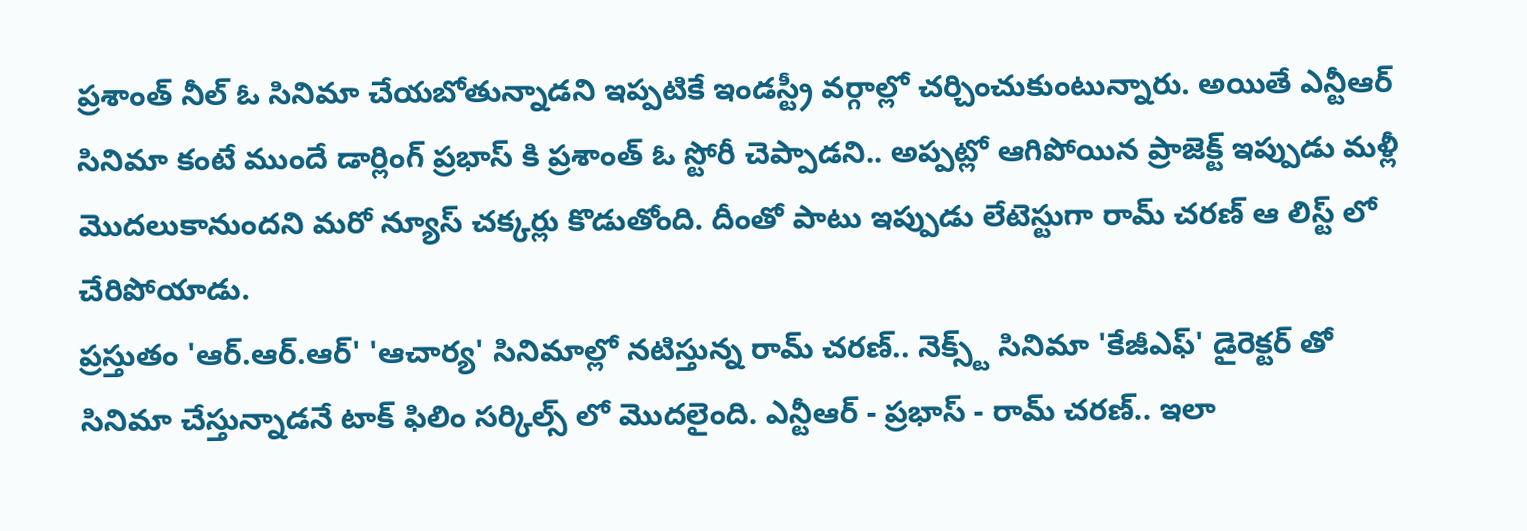ప్రశాంత్ నీల్ ఓ సినిమా చేయబోతున్నాడని ఇప్పటికే ఇండస్ట్రీ వర్గాల్లో చర్చించుకుంటున్నారు. అయితే ఎన్టీఆర్ సినిమా కంటే ముందే డార్లింగ్ ప్రభాస్ కి ప్రశాంత్ ఓ స్టోరీ చెప్పాడని.. అప్పట్లో ఆగిపోయిన ప్రాజెక్ట్ ఇప్పుడు మళ్లీ మొదలుకానుందని మరో న్యూస్ చక్కర్లు కొడుతోంది. దీంతో పాటు ఇప్పుడు లేటెస్టుగా రామ్ చరణ్ ఆ లిస్ట్ లో చేరిపోయాడు.
ప్రస్తుతం 'ఆర్.ఆర్.ఆర్' 'ఆచార్య' సినిమాల్లో నటిస్తున్న రామ్ చరణ్.. నెక్స్ట్ సినిమా 'కేజీఎఫ్' డైరెక్టర్ తో సినిమా చేస్తున్నాడనే టాక్ ఫిలిం సర్కిల్స్ లో మొదలైంది. ఎన్టీఆర్ - ప్రభాస్ - రామ్ చరణ్.. ఇలా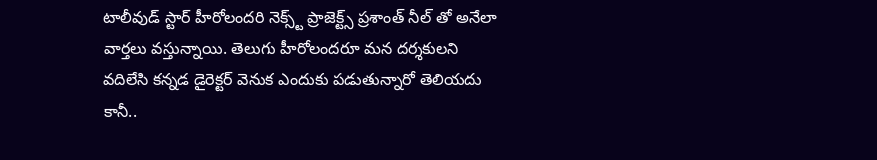టాలీవుడ్ స్టార్ హీరోలందరి నెక్స్ట్ ప్రాజెక్ట్స్ ప్రశాంత్ నీల్ తో అనేలా వార్తలు వస్తున్నాయి. తెలుగు హీరోలందరూ మన దర్శకులని వదిలేసి కన్నడ డైరెక్టర్ వెనుక ఎందుకు పడుతున్నారో తెలియదు కానీ..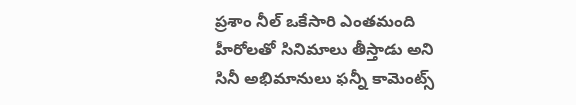ప్రశాం నీల్ ఒకేసారి ఎంతమంది హీరోలతో సినిమాలు తీస్తాడు అని సినీ అభిమానులు ఫన్నీ కామెంట్స్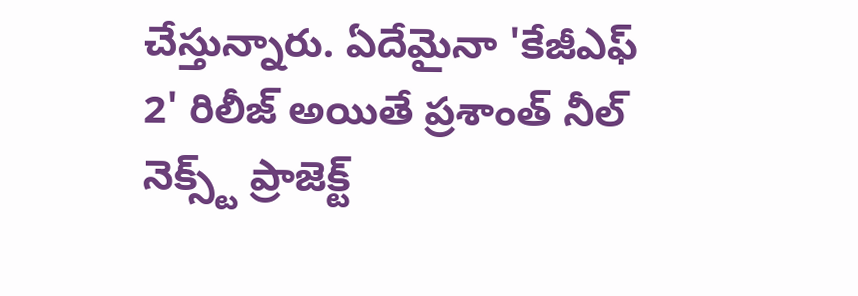చేస్తున్నారు. ఏదేమైనా 'కేజీఎఫ్ 2' రిలీజ్ అయితే ప్రశాంత్ నీల్ నెక్స్ట్ ప్రాజెక్ట్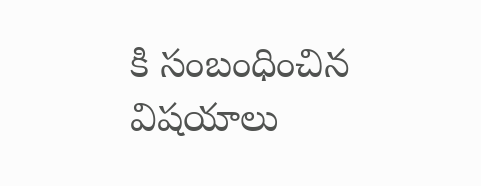కి సంబంధించిన విషయాలు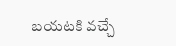బయటకి వచ్చే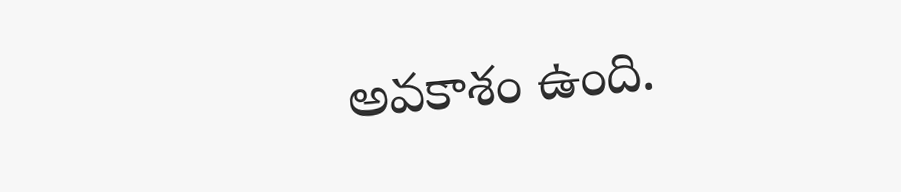అవకాశం ఉంది.